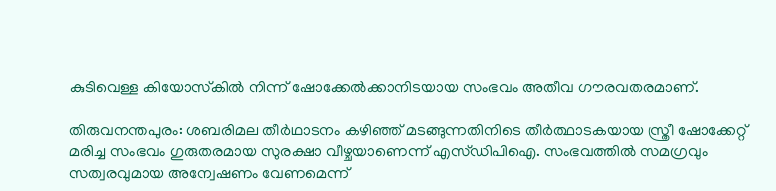കുടിവെള്ള കിയോസ്‌കില്‍ നിന്ന് ഷോക്കേല്‍ക്കാനിടയായ സംഭവം അതീവ ഗൗരവതരമാണ്.

തിരുവനന്തപുരം: ശബരിമല തീര്‍ഥാടനം കഴിഞ്ഞ് മടങ്ങുന്നതിനിടെ തീര്‍ത്ഥാടകയായ സ്ത്രീ ഷോക്കേറ്റ് മരിച്ച സംഭവം ഗുരുതരമായ സുരക്ഷാ വീഴ്ചയാണെന്ന് എസ്ഡിപിഐ. സംഭവത്തില്‍ സമഗ്രവും സത്വരവുമായ അന്വേഷണം വേണമെന്ന്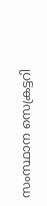സംസ്ഥാന സെക്രട്ടറി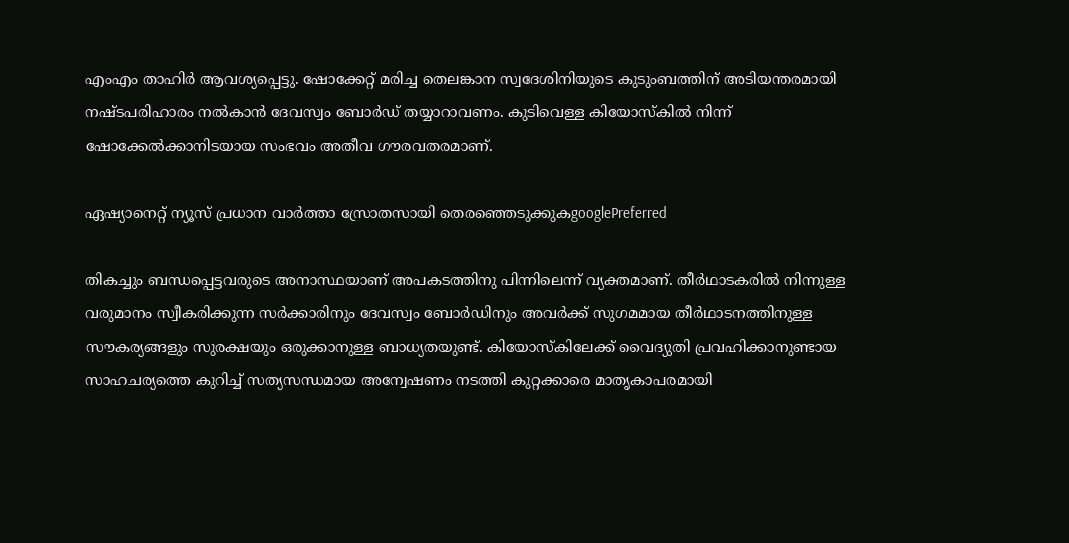എംഎം താഹിര്‍ ആവശ്യപ്പെട്ടു. ഷോക്കേറ്റ് മരിച്ച തെലങ്കാന സ്വദേശിനിയുടെ കുടുംബത്തിന് അടിയന്തരമായി നഷ്ടപരിഹാരം നല്‍കാന്‍ ദേവസ്വം ബോര്‍ഡ് തയ്യാറാവണം. കുടിവെള്ള കിയോസ്‌കില്‍ നിന്ന് ഷോക്കേല്‍ക്കാനിടയായ സംഭവം അതീവ ഗൗരവതരമാണ്.

ഏഷ്യാനെറ്റ് ന്യൂസ് പ്രധാന വാർത്താ സ്രോതസായി തെരഞ്ഞെടുക്കുകgooglePreferred

തികച്ചും ബന്ധപ്പെട്ടവരുടെ അനാസ്ഥയാണ് അപകടത്തിനു പിന്നിലെന്ന് വ്യക്തമാണ്. തീര്‍ഥാടകരില്‍ നിന്നുള്ള വരുമാനം സ്വീകരിക്കുന്ന സര്‍ക്കാരിനും ദേവസ്വം ബോര്‍ഡിനും അവര്‍ക്ക് സുഗമമായ തീര്‍ഥാടനത്തിനുള്ള സൗകര്യങ്ങളും സുരക്ഷയും ഒരുക്കാനുള്ള ബാധ്യതയുണ്ട്. കിയോസ്‌കിലേക്ക് വൈദ്യുതി പ്രവഹിക്കാനുണ്ടായ സാഹചര്യത്തെ കുറിച്ച് സത്യസന്ധമായ അന്വേഷണം നടത്തി കുറ്റക്കാരെ മാതൃകാപരമായി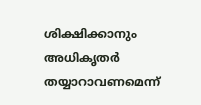ശിക്ഷിക്കാനും അധികൃതര്‍ തയ്യാറാവണമെന്ന്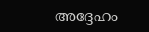അദ്ദേഹം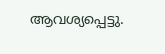ആവശ്യപ്പെട്ടു.